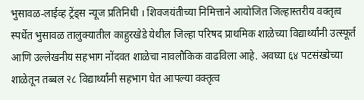भुसावळ-लाईव्ह ट्रेंड्स न्यूज प्रतिनिधी । शिवजयंतीच्या निमित्ताने आयोजित जिल्हास्तरीय वक्तृत्व स्पर्धेत भुसावळ तालुक्यातील काहुरखेडे येथील जिल्हा परिषद प्राथमिक शाळेच्या विद्यार्थ्यांनी उत्स्फूर्त आणि उल्लेखनीय सहभाग नोंदवत शाळेचा नावलौकिक वाढविला आहे. अवघ्या ६४ पटसंख्येच्या शाळेतून तब्बल २८ विद्यार्थ्यांनी सहभाग घेत आपल्या वक्तृत्व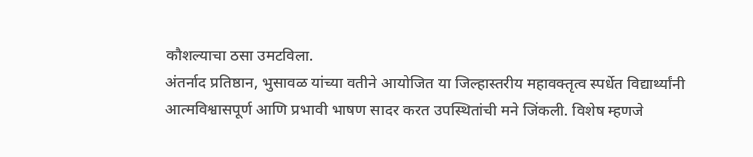कौशल्याचा ठसा उमटविला.
अंतर्नाद प्रतिष्ठान, भुसावळ यांच्या वतीने आयोजित या जिल्हास्तरीय महावक्तृत्व स्पर्धेत विद्यार्थ्यांनी आत्मविश्वासपूर्ण आणि प्रभावी भाषण सादर करत उपस्थितांची मने जिंकली. विशेष म्हणजे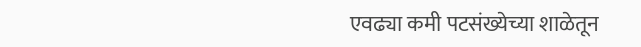एवढ्या कमी पटसंख्येच्या शाळेतून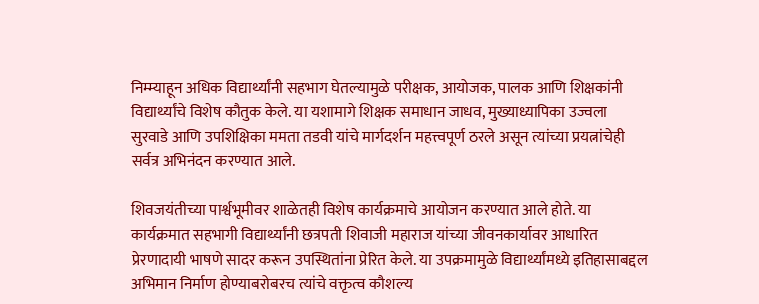निम्म्याहून अधिक विद्यार्थ्यांनी सहभाग घेतल्यामुळे परीक्षक, आयोजक, पालक आणि शिक्षकांनी विद्यार्थ्यांचे विशेष कौतुक केले. या यशामागे शिक्षक समाधान जाधव, मुख्याध्यापिका उज्वला सुरवाडे आणि उपशिक्षिका ममता तडवी यांचे मार्गदर्शन महत्त्वपूर्ण ठरले असून त्यांच्या प्रयत्नांचेही सर्वत्र अभिनंदन करण्यात आले.

शिवजयंतीच्या पार्श्वभूमीवर शाळेतही विशेष कार्यक्रमाचे आयोजन करण्यात आले होते. या कार्यक्रमात सहभागी विद्यार्थ्यांनी छत्रपती शिवाजी महाराज यांच्या जीवनकार्यावर आधारित प्रेरणादायी भाषणे सादर करून उपस्थितांना प्रेरित केले. या उपक्रमामुळे विद्यार्थ्यांमध्ये इतिहासाबद्दल अभिमान निर्माण होण्याबरोबरच त्यांचे वक्तृत्व कौशल्य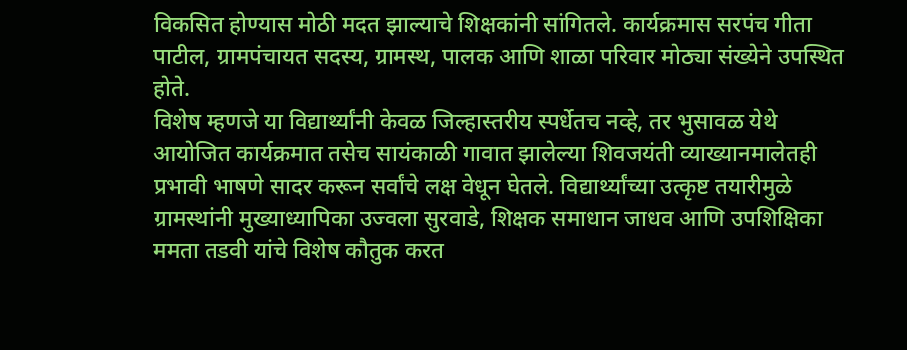विकसित होण्यास मोठी मदत झाल्याचे शिक्षकांनी सांगितले. कार्यक्रमास सरपंच गीता पाटील, ग्रामपंचायत सदस्य, ग्रामस्थ, पालक आणि शाळा परिवार मोठ्या संख्येने उपस्थित होते.
विशेष म्हणजे या विद्यार्थ्यांनी केवळ जिल्हास्तरीय स्पर्धेतच नव्हे, तर भुसावळ येथे आयोजित कार्यक्रमात तसेच सायंकाळी गावात झालेल्या शिवजयंती व्याख्यानमालेतही प्रभावी भाषणे सादर करून सर्वांचे लक्ष वेधून घेतले. विद्यार्थ्यांच्या उत्कृष्ट तयारीमुळे ग्रामस्थांनी मुख्याध्यापिका उज्वला सुरवाडे, शिक्षक समाधान जाधव आणि उपशिक्षिका ममता तडवी यांचे विशेष कौतुक करत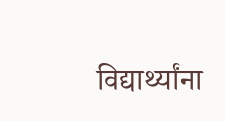विद्यार्थ्यांना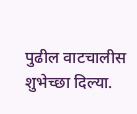पुढील वाटचालीस शुभेच्छा दिल्या.